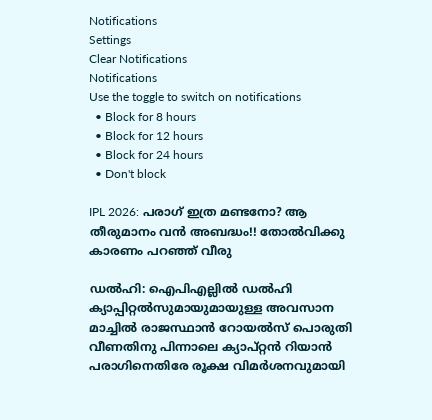Notifications
Settings
Clear Notifications
Notifications
Use the toggle to switch on notifications
  • Block for 8 hours
  • Block for 12 hours
  • Block for 24 hours
  • Don't block

IPL 2026: പരാഗ് ഇത്ര മണ്ടനോ? ആ തീരുമാനം വന്‍ അബദ്ധം!! തോല്‍വിക്കു കാരണം പറഞ്ഞ് വീരു

ഡല്‍ഹി: ഐപിഎല്ലില്‍ ഡല്‍ഹി ക്യാപ്പിറ്റല്‍സുമായുമായുള്ള അവസാന മാച്ചില്‍ രാജസ്ഥാന്‍ റോയല്‍സ് പൊരുതി വീണതിനു പിന്നാലെ ക്യാപ്റ്റന്‍ റിയാന്‍ പരാഗിനെതിരേ രൂക്ഷ വിമര്‍ശനവുമായി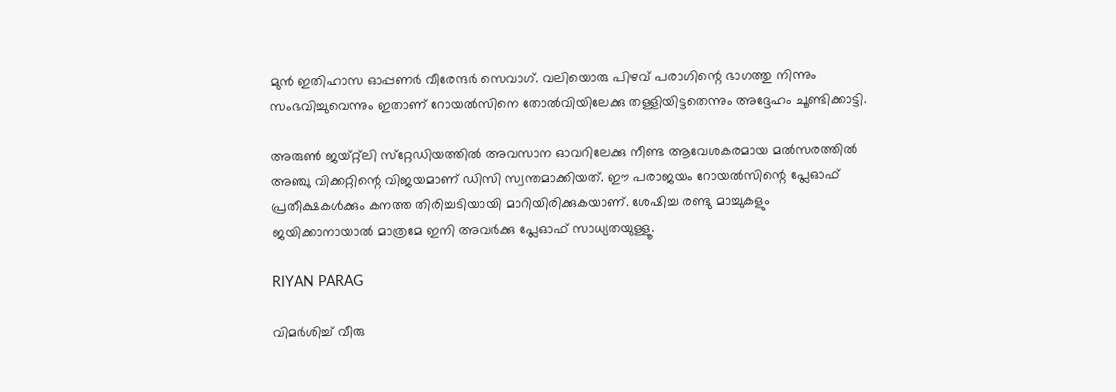മുന്‍ ഇതിഹാസ ഓപ്പണര്‍ വീരേന്ദര്‍ സെവാഗ്. വലിയൊരു പിഴവ് പരാഗിന്റെ ഭാഗത്തു നിന്നും സംഭവിച്ചുവെന്നും ഇതാണ് റോയല്‍സിനെ തോല്‍വിയിലേക്കു തള്ളിയിട്ടതെന്നും അദ്ദേഹം ചൂണ്ടിക്കാട്ടി.

അരുണ്‍ ജയ്റ്റ്‌ലി സ്‌റ്റേഡിയത്തില്‍ അവസാന ഓവറിലേക്കു നീണ്ട ആവേശകരമായ മല്‍സരത്തില്‍ അഞ്ചു വിക്കറ്റിന്റെ വിജയമാണ് ഡിസി സ്വന്തമാക്കിയത്. ഈ പരാജയം റോയല്‍സിന്റെ പ്ലേഓഫ് പ്രതീക്ഷകള്‍ക്കും കനത്ത തിരിച്ചടിയായി മാറിയിരിക്കുകയാണ്. ശേഷിച്ച രണ്ടു മാച്ചുകളും ജയിക്കാനായാല്‍ മാത്രമേ ഇനി അവര്‍ക്കു പ്ലേഓഫ് സാധ്യതയുള്ളൂ.

RIYAN PARAG

വിമര്‍ശിച്ച് വീരു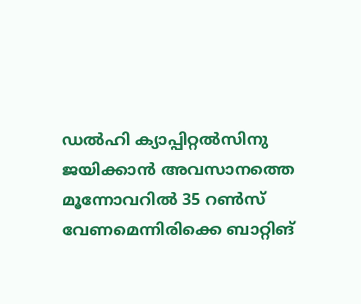ഡല്‍ഹി ക്യാപ്പിറ്റല്‍സിനു ജയിക്കാന്‍ അവസാനത്തെ മൂന്നോവറില്‍ 35 റണ്‍സ് വേണമെന്നിരിക്കെ ബാറ്റിങ്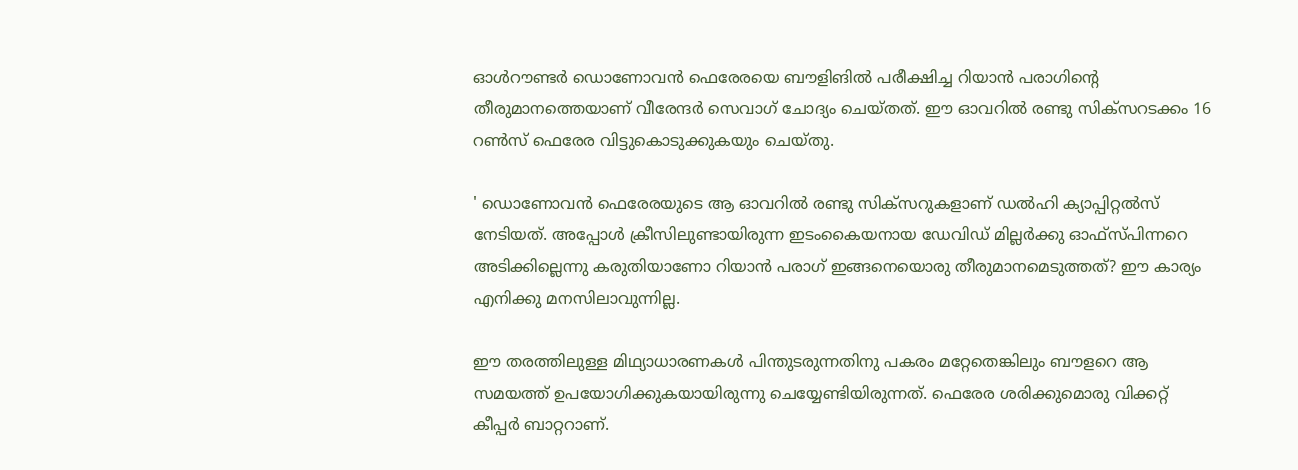ഓള്‍റൗണ്ടര്‍ ഡൊണോവന്‍ ഫെരേരയെ ബൗളിങില്‍ പരീക്ഷിച്ച റിയാന്‍ പരാഗിന്റെ തീരുമാനത്തെയാണ് വീരേന്ദര്‍ സെവാഗ് ചോദ്യം ചെയ്തത്. ഈ ഓവറില്‍ രണ്ടു സിക്‌സറടക്കം 16 റണ്‍സ് ഫെരേര വിട്ടുകൊടുക്കുകയും ചെയ്തു.

' ഡൊണോവന്‍ ഫെരേരയുടെ ആ ഓവറില്‍ രണ്ടു സിക്‌സറുകളാണ് ഡല്‍ഹി ക്യാപ്പിറ്റല്‍സ് നേടിയത്. അപ്പോള്‍ ക്രീസിലുണ്ടായിരുന്ന ഇടംകൈയനായ ഡേവിഡ് മില്ലര്‍ക്കു ഓഫ്‌സ്പിന്നറെ അടിക്കില്ലെന്നു കരുതിയാണോ റിയാന്‍ പരാഗ് ഇങ്ങനെയൊരു തീരുമാനമെടുത്തത്? ഈ കാര്യം എനിക്കു മനസിലാവുന്നില്ല.

ഈ തരത്തിലുള്ള മിഥ്യാധാരണകള്‍ പിന്തുടരുന്നതിനു പകരം മറ്റേതെങ്കിലും ബൗളറെ ആ സമയത്ത് ഉപയോഗിക്കുകയായിരുന്നു ചെയ്യേണ്ടിയിരുന്നത്. ഫെരേര ശരിക്കുമൊരു വിക്കറ്റ് കീപ്പര്‍ ബാറ്ററാണ്.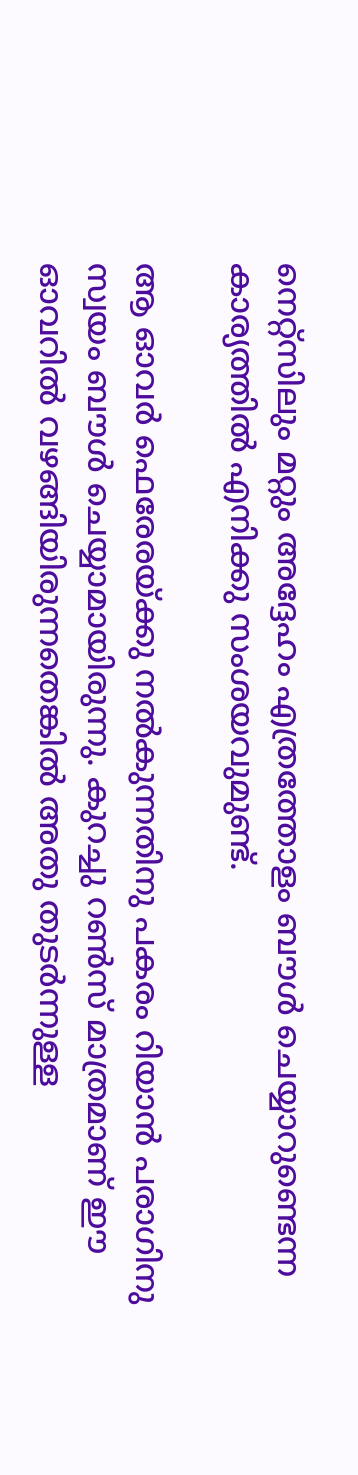നെറ്റ്‌സിലും മറ്റും അദ്ദേഹം എത്രത്തോളം ബൗള്‍ ചെയ്യാറുണ്ടെന്ന കാര്യത്തില്‍ എനിക്കു സംശയവുമുണ്ട്.

ആ ഓവര്‍ ഫെരേരയ്ക്കു നല്‍കുന്നതിനു പകരം റിയാന്‍ പരാഗിനു സ്വയം ബൗള്‍ ചെയ്യാമായിരുന്നു. കുറച്ചു റണ്‍സ് മാത്രമാണ് ഈ ഓവറില്‍ വഴങ്ങിയിരുന്നതെങ്കില്‍ അതു തുടര്‍ന്നുള്ള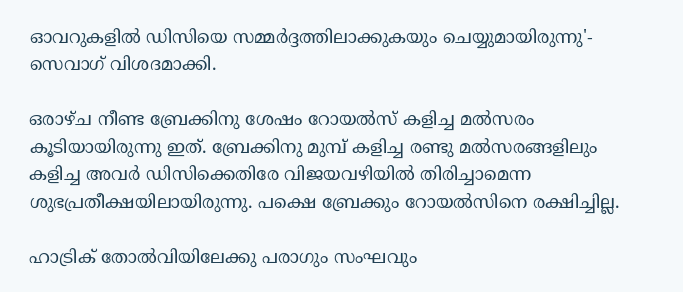ഓവറുകളില്‍ ഡിസിയെ സമ്മര്‍ദ്ദത്തിലാക്കുകയും ചെയ്യുമായിരുന്നു'- സെവാഗ് വിശദമാക്കി.

ഒരാഴ്ച നീണ്ട ബ്രേക്കിനു ശേഷം റോയല്‍സ് കളിച്ച മല്‍സരം കൂടിയായിരുന്നു ഇത്. ബ്രേക്കിനു മുമ്പ് കളിച്ച രണ്ടു മല്‍സരങ്ങളിലും കളിച്ച അവര്‍ ഡിസിക്കെതിരേ വിജയവഴിയില്‍ തിരിച്ചാമെന്ന ശുഭപ്രതീക്ഷയിലായിരുന്നു. പക്ഷെ ബ്രേക്കും റോയല്‍സിനെ രക്ഷിച്ചില്ല.

ഹാട്രിക് തോല്‍വിയിലേക്കു പരാഗും സംഘവും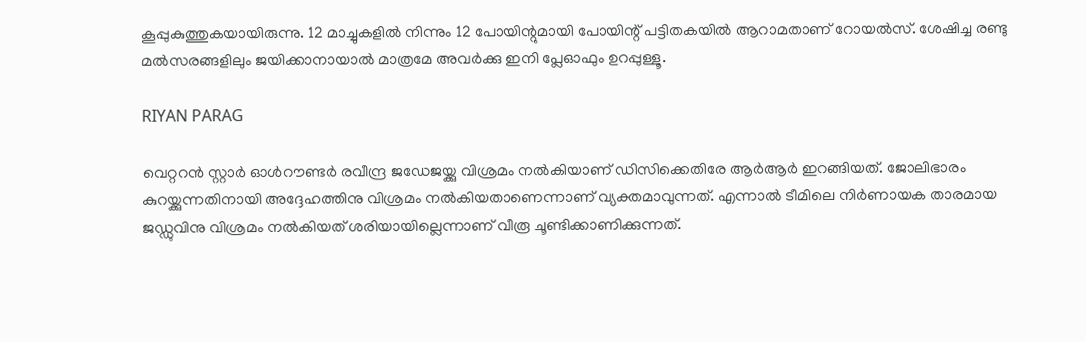കൂപ്പുകുത്തുകയായിരുന്നു. 12 മാച്ചുകളില്‍ നിന്നും 12 പോയിന്റുമായി പോയിന്റ് പട്ടിതകയില്‍ ആറാമതാണ് റോയല്‍സ്. ശേഷിച്ച രണ്ടു മല്‍സരങ്ങളിലും ജയിക്കാനായാല്‍ മാത്രമേ അവര്‍ക്കു ഇനി പ്ലേഓഫും ഉറപ്പുള്ളൂ.

RIYAN PARAG

വെറ്ററന്‍ സ്റ്റാര്‍ ഓള്‍റൗണ്ടര്‍ രവീന്ദ്ര ജഡേജയ്ക്കു വിശ്രമം നല്‍കിയാണ് ഡിസിക്കെതിരേ ആര്‍ആര്‍ ഇറങ്ങിയത്. ജോലിഭാരം കുറയ്ക്കുന്നതിനായി അദ്ദേഹത്തിനു വിശ്രമം നല്‍കിയതാണെന്നാണ് വ്യക്തമാവുന്നത്. എന്നാല്‍ ടീമിലെ നിര്‍ണായക താരമായ ജഡ്ഡുവിനു വിശ്രമം നല്‍കിയത് ശരിയായില്ലെന്നാണ് വീരൂ ചൂണ്ടിക്കാണിക്കുന്നത്.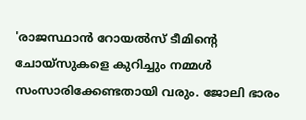'രാജസ്ഥാന്‍ റോയല്‍സ് ടീമിന്റെ ചോയ്‌സുകളെ കുറിച്ചും നമ്മള്‍ സംസാരിക്കേണ്ടതായി വരും. ജോലി ഭാരം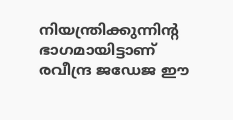നിയന്ത്രിക്കുന്നിന്റ ഭാഗമായിട്ടാണ് രവീന്ദ്ര ജഡേജ ഈ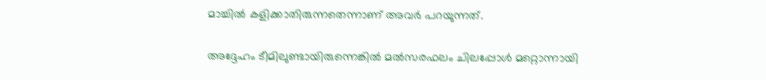മാച്ചില്‍ കളിക്കാതിരുന്നതെന്നാണ് അവര്‍ പറയുന്നത്.

അദ്ദേഹം ടീമിലുണ്ടായിരുന്നെങ്കില്‍ മല്‍സരഫലം ചിലപ്പോള്‍ മറ്റൊന്നായി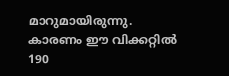മാറുമായിരുന്നു. കാരണം ഈ വിക്കറ്റില്‍ 190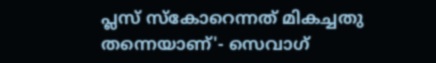പ്ലസ് സ്‌കോറെന്നത് മികച്ചതു തന്നെയാണ്'- സെവാഗ്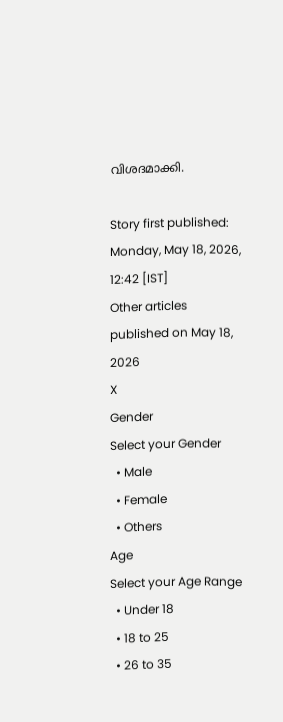വിശദമാക്കി.

Story first published: Monday, May 18, 2026, 12:42 [IST]
Other articles published on May 18, 2026
X
Gender
Select your Gender
  • Male
  • Female
  • Others
Age
Select your Age Range
  • Under 18
  • 18 to 25
  • 26 to 35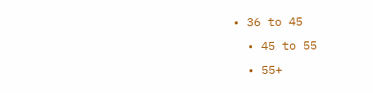• 36 to 45
  • 45 to 55
  • 55+